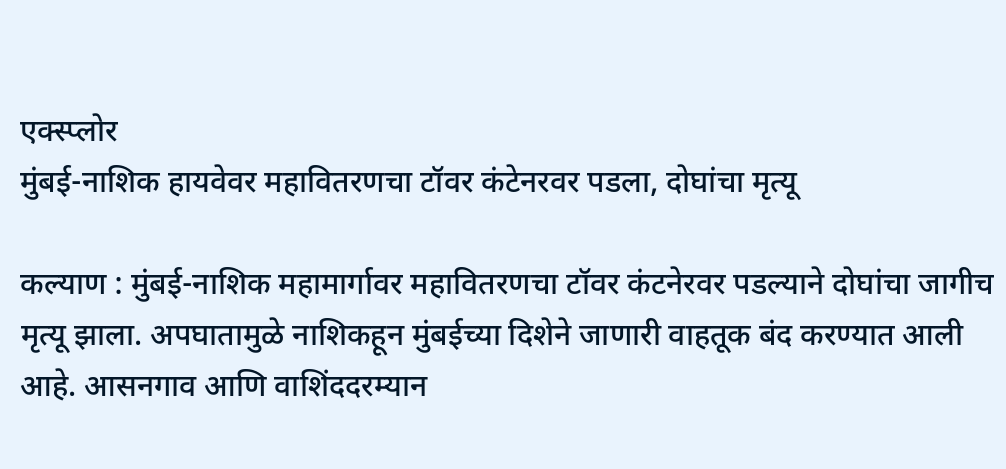एक्स्प्लोर
मुंबई-नाशिक हायवेवर महावितरणचा टॉवर कंटेनरवर पडला, दोघांचा मृत्यू

कल्याण : मुंबई-नाशिक महामार्गावर महावितरणचा टॉवर कंटनेरवर पडल्याने दोघांचा जागीच मृत्यू झाला. अपघातामुळे नाशिकहून मुंबईच्या दिशेने जाणारी वाहतूक बंद करण्यात आली आहे. आसनगाव आणि वाशिंददरम्यान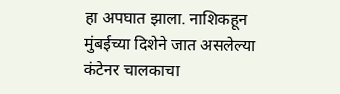हा अपघात झाला. नाशिकहून मुंबईच्या दिशेने जात असलेल्या कंटेनर चालकाचा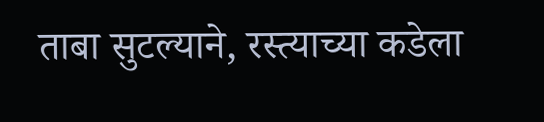ताबा सुटल्याने, रस्त्याच्या कडेला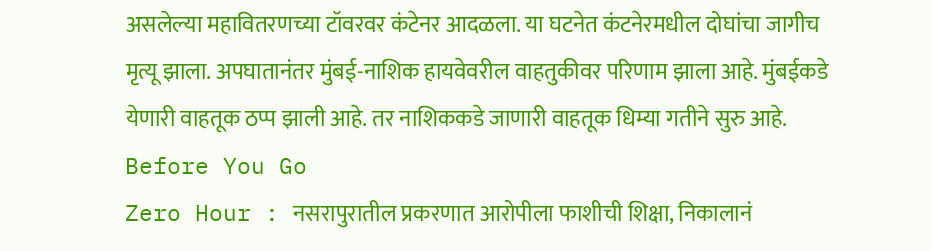असलेल्या महावितरणच्या टॉवरवर कंटेनर आदळला. या घटनेत कंटनेरमधील दोघांचा जागीच मृत्यू झाला. अपघातानंतर मुंबई-नाशिक हायवेवरील वाहतुकीवर परिणाम झाला आहे. मुंबईकडे येणारी वाहतूक ठप्प झाली आहे. तर नाशिककडे जाणारी वाहतूक धिम्या गतीने सुरु आहे.
Before You Go
Zero Hour : नसरापुरातील प्रकरणात आरोपीला फाशीची शिक्षा, निकालानं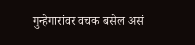गुन्हेगारांवर वचक बसेल असं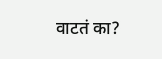वाटतं का?